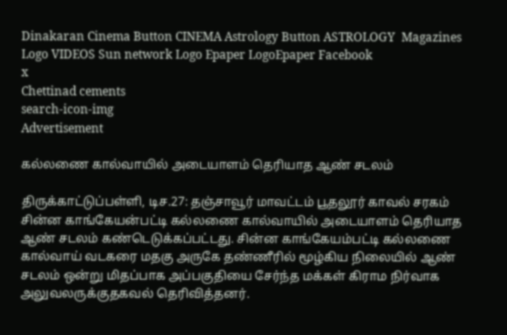Dinakaran Cinema Button CINEMA Astrology Button ASTROLOGY  Magazines Logo VIDEOS Sun network Logo Epaper LogoEpaper Facebook
x
Chettinad cements
search-icon-img
Advertisement

கல்லணை கால்வாயில் அடையாளம் தெரியாத ஆண் சடலம்

திருக்காட்டுப்பள்ளி, டிச.27: தஞ்சாவூர் மாவட்டம் பூதலூர் காவல் சரகம் சின்ன காங்கேயன்பட்டி கல்லணை கால்வாயில் அடையாளம் தெரியாத ஆண் சடலம் கண்டெடுக்கப்பட்டது. சின்ன காங்கேயம்பட்டி கல்லணை கால்வாய் வடகரை மதகு அருகே தண்ணீரில் மூழ்கிய நிலையில் ஆண் சடலம் ஒன்று மிதப்பாக அப்பகுதியை சேர்ந்த மக்கள் கிராம நிர்வாக அலுவலருக்குதகவல் தெரிவித்தனர்.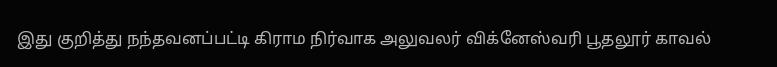இது குறித்து நந்தவனப்பட்டி கிராம நிர்வாக அலுவலர் விக்னேஸ்வரி பூதலூர் காவல்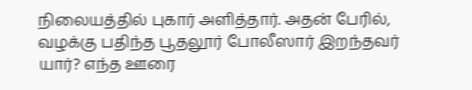நிலையத்தில் புகார் அளித்தார். அதன் பேரில், வழக்கு பதிந்த பூதலூர் போலீஸார் இறந்தவர் யார்? எந்த ஊரை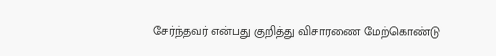சேர்ந்தவர் என்பது குறித்து விசாரணை மேற்கொண்டு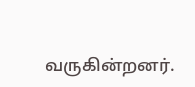வருகின்றனர்.